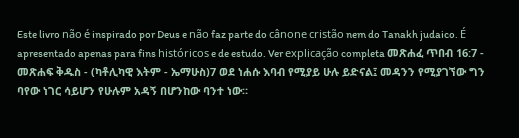Este livro não é inspirado por Deus e não faz parte do cânone cristão nem do Tanakh judaico. É apresentado apenas para fins históricos e de estudo. Ver explicação completa መጽሐፈ ጥበብ 16:7 - መጽሐፍ ቅዱስ - (ካቶሊካዊ እትም - ኤማሁስ)7 ወደ ነሐሱ እባብ የሚያይ ሁሉ ይድናል፤ መዳንን የሚያገኘው ግን ባየው ነገር ሳይሆን የሁሉም አዳኝ በሆንከው ባንተ ነው።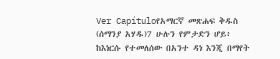Ver Capítuloየአማርኛ መጽሐፍ ቅዱስ (ሰማንያ አሃዱ)7 ሁሉን የምታድን ሆይ፥ ከእነርሱ የተመለሰው በአንተ ዳነ እንጂ በማየት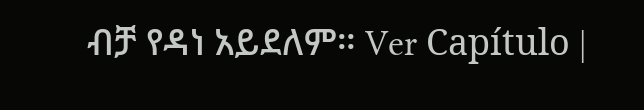ብቻ የዳነ አይደለም። Ver Capítulo |